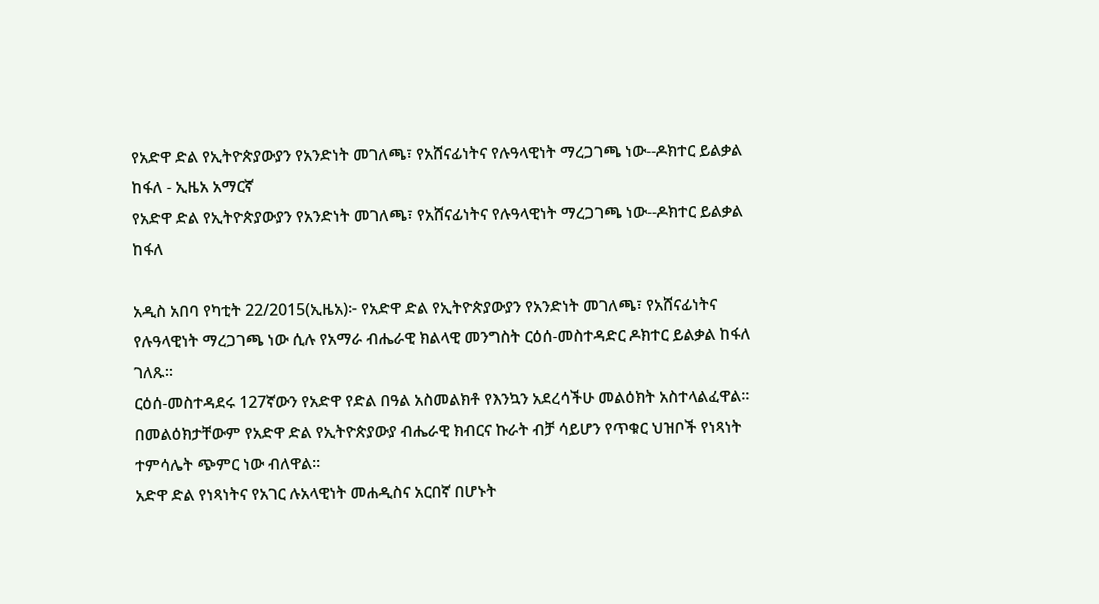የአድዋ ድል የኢትዮጵያውያን የአንድነት መገለጫ፣ የአሸናፊነትና የሉዓላዊነት ማረጋገጫ ነው--ዶክተር ይልቃል ከፋለ - ኢዜአ አማርኛ
የአድዋ ድል የኢትዮጵያውያን የአንድነት መገለጫ፣ የአሸናፊነትና የሉዓላዊነት ማረጋገጫ ነው--ዶክተር ይልቃል ከፋለ

አዲስ አበባ የካቲት 22/2015(ኢዜአ)፦ የአድዋ ድል የኢትዮጵያውያን የአንድነት መገለጫ፣ የአሸናፊነትና የሉዓላዊነት ማረጋገጫ ነው ሲሉ የአማራ ብሔራዊ ክልላዊ መንግስት ርዕሰ-መስተዳድር ዶክተር ይልቃል ከፋለ ገለጹ።
ርዕሰ-መስተዳደሩ 127ኛውን የአድዋ የድል በዓል አስመልክቶ የእንኳን አደረሳችሁ መልዕክት አስተላልፈዋል።
በመልዕክታቸውም የአድዋ ድል የኢትዮጵያውያ ብሔራዊ ክብርና ኩራት ብቻ ሳይሆን የጥቁር ህዝቦች የነጻነት ተምሳሌት ጭምር ነው ብለዋል።
አድዋ ድል የነጻነትና የአገር ሉአላዊነት መሐዲስና አርበኛ በሆኑት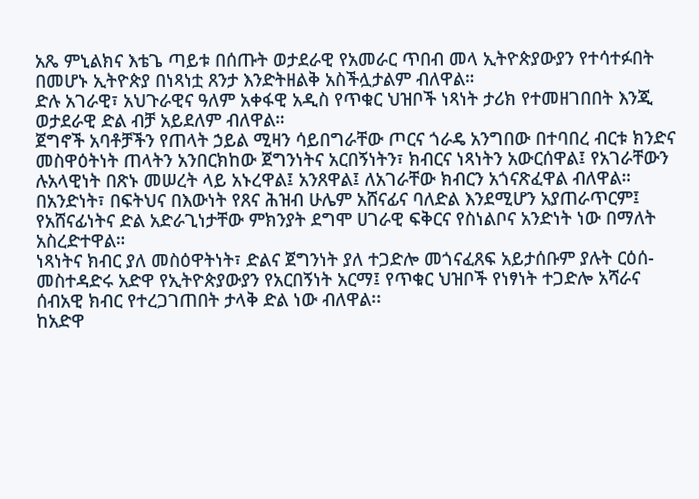አጼ ምኒልክና እቴጌ ጣይቱ በሰጡት ወታደራዊ የአመራር ጥበብ መላ ኢትዮጵያውያን የተሳተፉበት በመሆኑ ኢትዮጵያ በነጻነቷ ጸንታ እንድትዘልቅ አስችሏታልም ብለዋል።
ድሉ አገራዊ፣ አህጉራዊና ዓለም አቀፋዊ አዲስ የጥቁር ህዝቦች ነጻነት ታሪክ የተመዘገበበት እንጂ ወታደራዊ ድል ብቻ አይደለም ብለዋል።
ጀግኖች አባቶቻችን የጠላት ኃይል ሚዛን ሳይበግራቸው ጦርና ጎራዴ አንግበው በተባበረ ብርቱ ክንድና መስዋዕትነት ጠላትን አንበርክከው ጀግንነትና አርበኝነትን፣ ክብርና ነጻነትን አውርሰዋል፤ የአገራቸውን ሉአላዊነት በጽኑ መሠረት ላይ አኑረዋል፤ አንጸዋል፤ ለአገራቸው ክብርን አጎናጽፈዋል ብለዋል።
በአንድነት፣ በፍትህና በእውነት የጸና ሕዝብ ሁሌም አሸናፊና ባለድል እንደሚሆን አያጠራጥርም፤ የአሸናፊነትና ድል አድራጊነታቸው ምክንያት ደግሞ ሀገራዊ ፍቅርና የስነልቦና አንድነት ነው በማለት አስረድተዋል።
ነጻነትና ክብር ያለ መስዕዋትነት፣ ድልና ጀግንነት ያለ ተጋድሎ መጎናፈጸፍ አይታሰቡም ያሉት ርዕሰ-መስተዳድሩ አድዋ የኢትዮጵያውያን የአርበኝነት አርማ፤ የጥቁር ህዝቦች የነፃነት ተጋድሎ አሻራና ሰብአዊ ክብር የተረጋገጠበት ታላቅ ድል ነው ብለዋል፡፡
ከአድዋ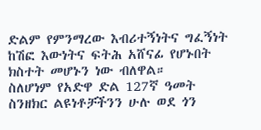ድልም የምንማረው እብሪተኝነትና ግፈኝነት ከሽፎ እውነትና ፍትሕ አሸናፊ የሆኑበት ክስተት መሆኑን ነው ብለዋል።
ስለሆነም የአድዋ ድል 127ኛ ዓመት ስንዘክር ልዩነቶቻችንን ሁሉ ወደ ጎን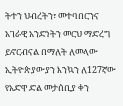ትተን ህብረትን፣ መተባበርንና አገራዊ አንድነትን መርህ ማድረግ ይኖርብናል በማለት ለመላው ኢትዮጵያውያን እንኳን ለ127ኛው የአድዋ ድል መታሰቢያ ቀን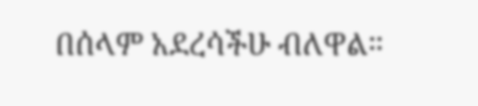በሰላም አደረሳችሁ ብለዋል።